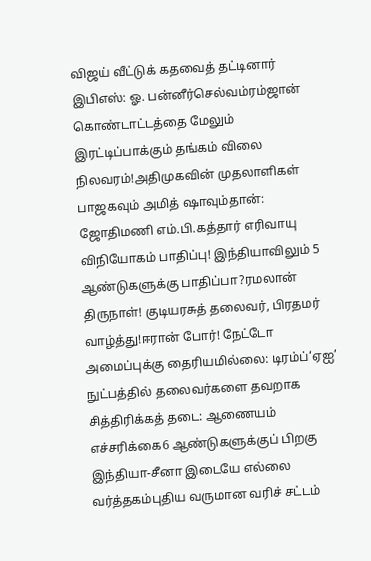விஜய் வீட்டுக் கதவைத் தட்டினார் இபிஎஸ்: ஓ. பன்னீர்செல்வம்ரம்ஜான் கொண்டாட்டத்தை மேலும் இரட்டிப்பாக்கும் தங்கம் விலை நிலவரம்!அதிமுகவின் முதலாளிகள் பாஜகவும் அமித் ஷாவும்தான்: ஜோதிமணி எம்.பி.கத்தார் எரிவாயு விநியோகம் பாதிப்பு! இந்தியாவிலும் 5 ஆண்டுகளுக்கு பாதிப்பா?ரமலான் திருநாள்! குடியரசுத் தலைவர், பிரதமர் வாழ்த்து!ஈரான் போர்! நேட்டோ அமைப்புக்கு தைரியமில்லை: டிரம்ப்‘ஏஐ’ நுட்பத்தில் தலைவர்களை தவறாக சித்திரிக்கத் தடை: ஆணையம் எச்சரிக்கை6 ஆண்டுகளுக்குப் பிறகு இந்தியா-சீனா இடையே எல்லை வர்த்தகம்புதிய வருமான வரிச் சட்டம்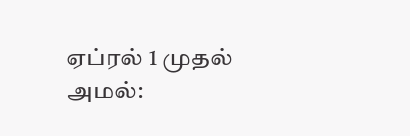ஏப்ரல் 1 முதல் அமல்: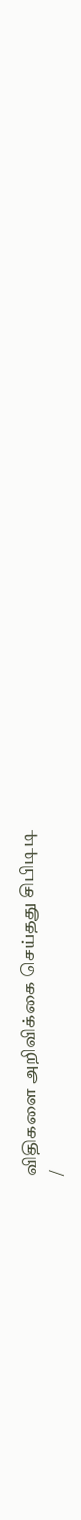விதிகளை அறிவிக்கை செய்தது சிபிடிடி
/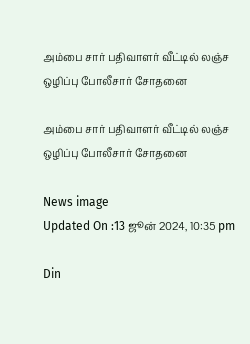அம்பை சார் பதிவாளர் வீட்டில் லஞ்ச ஒழிப்பு போலீசார் சோதனை

அம்பை சார் பதிவாளர் வீட்டில் லஞ்ச ஒழிப்பு போலீசார் சோதனை

News image
Updated On :13 ஜூன் 2024, 10:35 pm

Din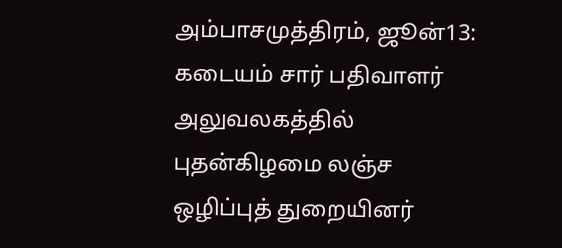அம்பாசமுத்திரம், ஜூன்13: கடையம் சார் பதிவாளர் அலுவலகத்தில் புதன்கிழமை லஞ்ச ஒழிப்புத் துறையினர்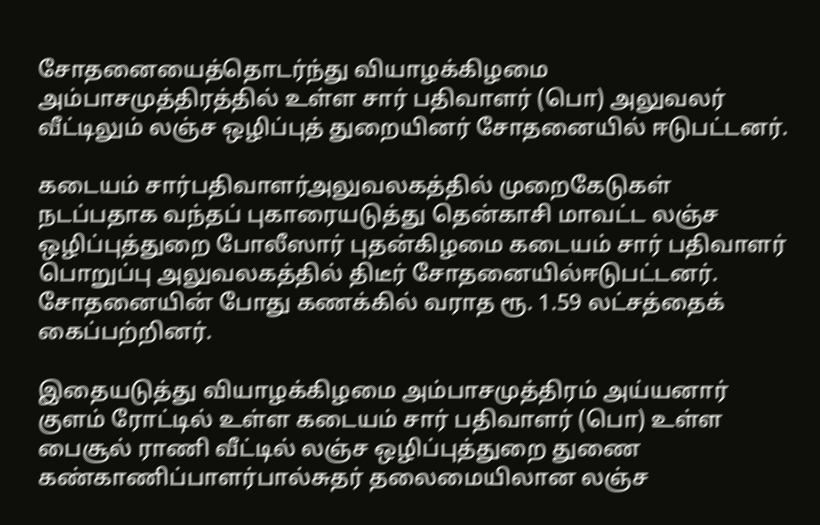சோதனையைத்தொடர்ந்து வியாழக்கிழமை அம்பாசமுத்திரத்தில் உள்ள சார் பதிவாளர் (பொ) அலுவலர் வீட்டிலும் லஞ்ச ஒழிப்புத் துறையினர் சோதனையில் ஈடுபட்டனர்.

கடையம் சார்பதிவாளர்அலுவலகத்தில் முறைகேடுகள் நடப்பதாக வந்தப் புகாரையடுத்து தென்காசி மாவட்ட லஞ்ச ஒழிப்புத்துறை போலீஸார் புதன்கிழமை கடையம் சார் பதிவாளர் பொறுப்பு அலுவலகத்தில் திடீர் சோதனையில்ஈடுபட்டனர். சோதனையின் போது கணக்கில் வராத ரூ. 1.59 லட்சத்தைக் கைப்பற்றினர்.

இதையடுத்து வியாழக்கிழமை அம்பாசமுத்திரம் அய்யனார் குளம் ரோட்டில் உள்ள கடையம் சார் பதிவாளர் (பொ) உள்ள பைசூல் ராணி வீட்டில் லஞ்ச ஒழிப்புத்துறை துணை கண்காணிப்பாளர்பால்சுதர் தலைமையிலான லஞ்ச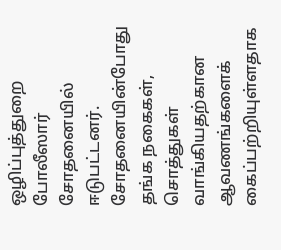ஒழிப்புத்துறை போலீஸார் சோதனையில் ஈடுபட்டனர். சோதனையின்போது தங்க நகைகள், சொத்துகள் வாங்கியதற்கான ஆவணங்களைக் கைப்பற்றியுள்ளதாக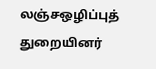லஞ்சஒழிப்புத் துறையினர்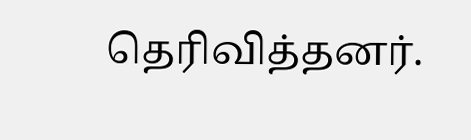தெரிவித்தனர்.